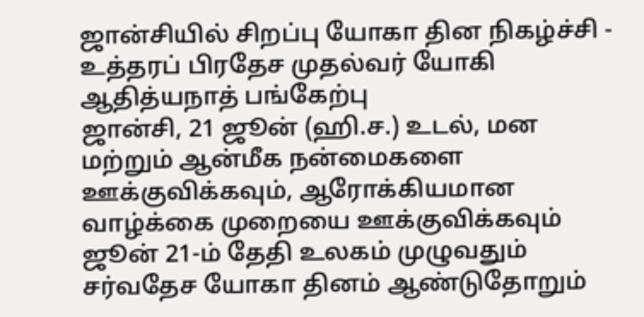ஜான்சியில் சிறப்பு யோகா தின நிகழ்ச்சி - உத்தரப் பிரதேச முதல்வர் யோகி ஆதித்யநாத் பங்கேற்பு
ஜான்சி, 21 ஜூன் (ஹி.ச.) உடல், மன மற்றும் ஆன்மீக நன்மைகளை ஊக்குவிக்கவும், ஆரோக்கியமான வாழ்க்கை முறையை ஊக்குவிக்கவும் ஜூன் 21-ம் தேதி உலகம் முழுவதும் சர்வதேச யோகா தினம் ஆண்டுதோறும்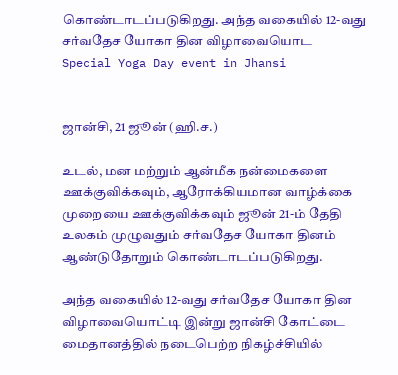கொண்டாடப்படுகிறது. அந்த வகையில் 12-வது சர்வதேச யோகா தின விழாவையொட
Special Yoga Day event in Jhansi


ஜான்சி, 21 ஜூன் (ஹி.ச.)

உடல், மன மற்றும் ஆன்மீக நன்மைகளை ஊக்குவிக்கவும், ஆரோக்கியமான வாழ்க்கை முறையை ஊக்குவிக்கவும் ஜூன் 21-ம் தேதி உலகம் முழுவதும் சர்வதேச யோகா தினம் ஆண்டுதோறும் கொண்டாடப்படுகிறது.

அந்த வகையில் 12-வது சர்வதேச யோகா தின விழாவையொட்டி இன்று ஜான்சி கோட்டை மைதானத்தில் நடைபெற்ற நிகழ்ச்சியில்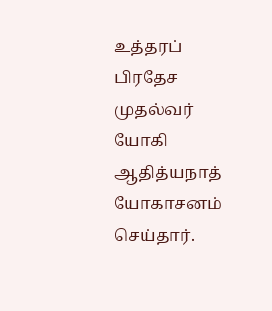உத்தரப் பிரதேச முதல்வர் யோகி ஆதித்யநாத் யோகாசனம் செய்தார்.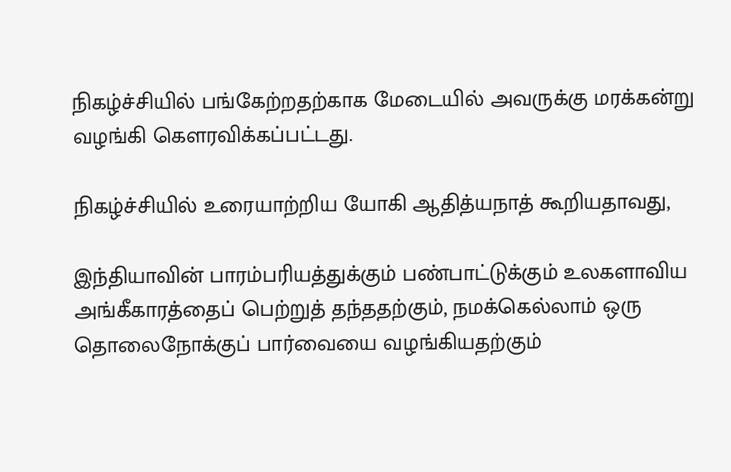நிகழ்ச்சியில் பங்கேற்றதற்காக மேடையில் அவருக்கு மரக்கன்று வழங்கி கௌரவிக்கப்பட்டது.

நிகழ்ச்சியில் உரையாற்றிய யோகி ஆதித்யநாத் கூறியதாவது,

இந்தியாவின் பாரம்பரியத்துக்கும் பண்பாட்டுக்கும் உலகளாவிய அங்கீகாரத்தைப் பெற்றுத் தந்ததற்கும், நமக்கெல்லாம் ஒரு தொலைநோக்குப் பார்வையை வழங்கியதற்கும்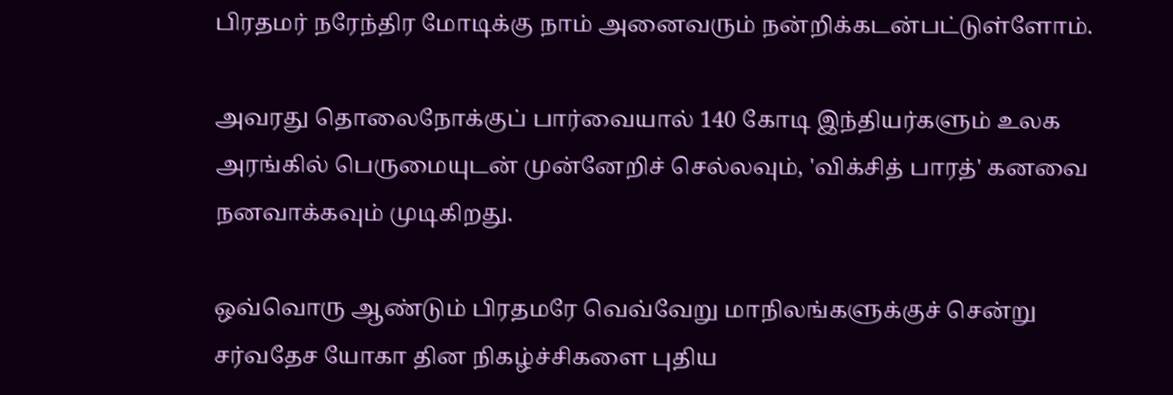பிரதமர் நரேந்திர மோடிக்கு நாம் அனைவரும் நன்றிக்கடன்பட்டுள்ளோம்.

அவரது தொலைநோக்குப் பார்வையால் 140 கோடி இந்தியர்களும் உலக அரங்கில் பெருமையுடன் முன்னேறிச் செல்லவும், 'விக்சித் பாரத்' கனவை நனவாக்கவும் முடிகிறது.

ஒவ்வொரு ஆண்டும் பிரதமரே வெவ்வேறு மாநிலங்களுக்குச் சென்று சர்வதேச யோகா தின நிகழ்ச்சிகளை புதிய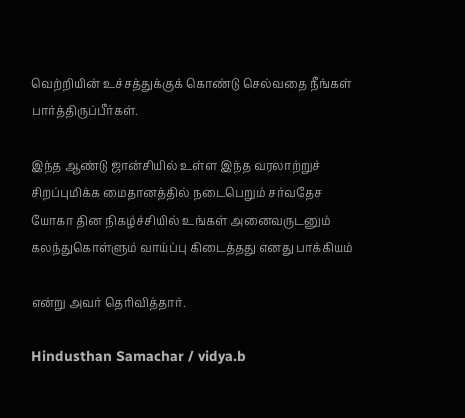வெற்றியின் உச்சத்துக்குக் கொண்டு செல்வதை நீங்கள் பார்த்திருப்பீர்கள்.

இந்த ஆண்டு ஜான்சியில் உள்ள இந்த வரலாற்றுச் சிறப்புமிக்க மைதானத்தில் நடைபெறும் சர்வதேச யோகா தின நிகழ்ச்சியில் உங்கள் அனைவருடனும் கலந்துகொள்ளும் வாய்ப்பு கிடைத்தது எனது பாக்கியம்

என்று அவர் தெரிவித்தார்.

Hindusthan Samachar / vidya.b